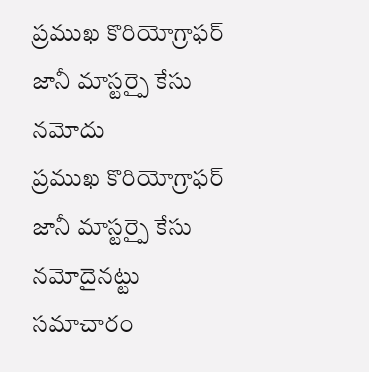ప్రముఖ కొరియోగ్రాఫర్ జానీ మాస్టర్పై కేసు నమోదు
ప్రముఖ కొరియోగ్రాఫర్ జానీ మాస్టర్పై కేసు నమోదైనట్టు సమాచారం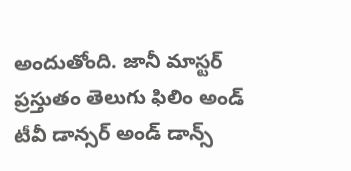అందుతోంది. జానీ మాస్టర్ ప్రస్తుతం తెలుగు ఫిలిం అండ్ టీవీ డాన్సర్ అండ్ డాన్స్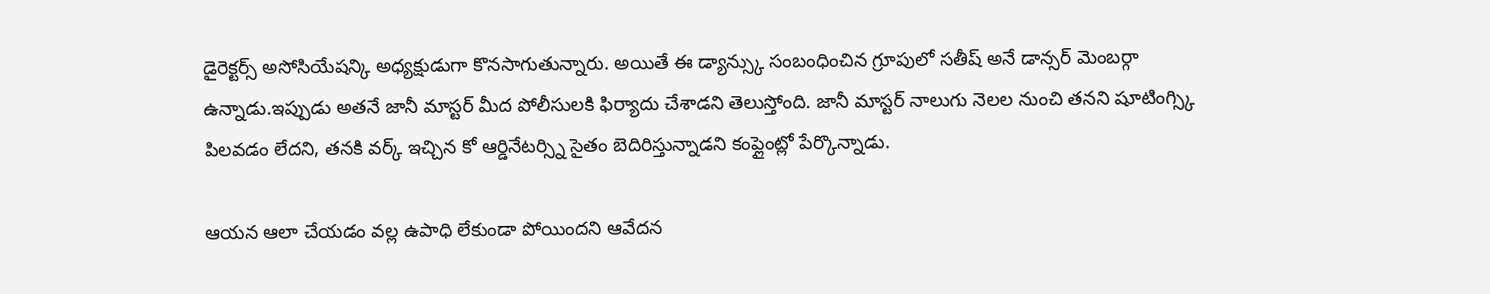డైరెక్టర్స్ అసోసియేషన్కి అధ్యక్షుడుగా కొనసాగుతున్నారు. అయితే ఈ డ్యాన్స్కు సంబంధించిన గ్రూపులో సతీష్ అనే డాన్సర్ మెంబర్గా ఉన్నాడు.ఇప్పుడు అతనే జానీ మాస్టర్ మీద పోలీసులకి ఫిర్యాదు చేశాడని తెలుస్తోంది. జానీ మాస్టర్ నాలుగు నెలల నుంచి తనని షూటింగ్స్కి పిలవడం లేదని, తనకి వర్క్ ఇచ్చిన కో ఆర్డినేటర్స్ని సైతం బెదిరిస్తున్నాడని కంప్లైంట్లో పేర్కొన్నాడు.

ఆయన ఆలా చేయడం వల్ల ఉపాధి లేకుండా పోయిందని ఆవేదన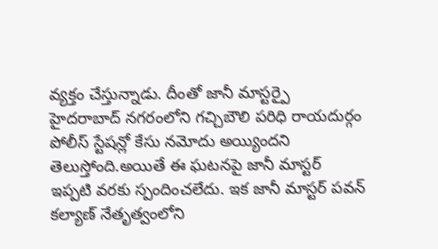వ్యక్తం చేస్తున్నాడు. దీంతో జానీ మాస్టర్పై హైదరాబాద్ నగరంలోని గచ్చిబౌలి పరిధి రాయదుర్గం పోలీస్ స్టేషన్లో కేసు నమోదు అయ్యిందని తెలుస్తోంది.అయితే ఈ ఘటనపై జానీ మాస్టర్ ఇప్పటి వరకు స్పందించలేదు. ఇక జానీ మాస్టర్ పవన్ కల్యాణ్ నేతృత్వంలోని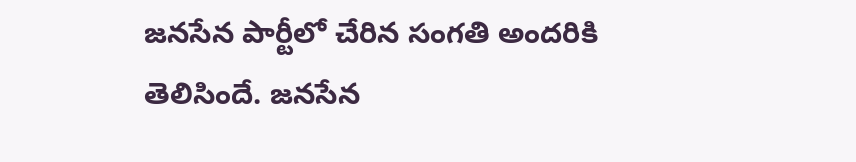జనసేన పార్టీలో చేరిన సంగతి అందరికి తెలిసిందే. జనసేన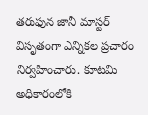తరుఫున జానీ మాస్టర్ విసృతంగా ఎన్నికల ప్రచారం నిర్వహించారు. కూటమి అధికారంలోకి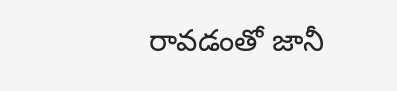రావడంతో జానీ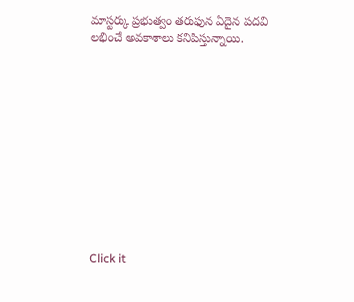మాస్టర్కు ప్రభుత్వం తరుఫున ఏదైన పదవి లభించే అవకాశాలు కనిపిస్తున్నాయి.












Click it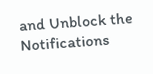and Unblock the Notifications